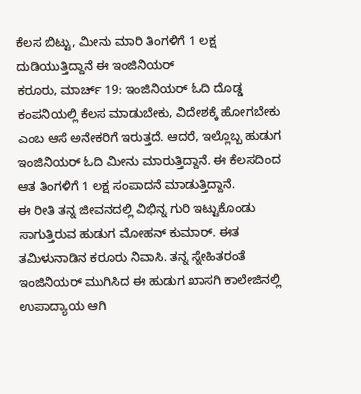ಕೆಲಸ ಬಿಟ್ಟು, ಮೀನು ಮಾರಿ ತಿಂಗಳಿಗೆ 1 ಲಕ್ಷ ದುಡಿಯುತ್ತಿದ್ದಾನೆ ಈ ಇಂಜಿನಿಯರ್
ಕರೂರು, ಮಾರ್ಚ್ 19: ಇಂಜಿನಿಯರ್ ಓದಿ ದೊಡ್ಡ ಕಂಪನಿಯಲ್ಲಿ ಕೆಲಸ ಮಾಡುಬೇಕು, ವಿದೇಶಕ್ಕೆ ಹೋಗಬೇಕು ಎಂಬ ಆಸೆ ಅನೇಕರಿಗೆ ಇರುತ್ತದೆ. ಆದರೆ, ಇಲ್ಲೊಬ್ಬ ಹುಡುಗ ಇಂಜಿನಿಯರ್ ಓದಿ ಮೀನು ಮಾರುತ್ತಿದ್ದಾನೆ. ಈ ಕೆಲಸದಿಂದ ಆತ ತಿಂಗಳಿಗೆ 1 ಲಕ್ಷ ಸಂಪಾದನೆ ಮಾಡುತ್ತಿದ್ದಾನೆ.
ಈ ರೀತಿ ತನ್ನ ಜೀವನದಲ್ಲಿ ವಿಭಿನ್ನ ಗುರಿ ಇಟ್ಟುಕೊಂಡು ಸಾಗುತ್ತಿರುವ ಹುಡುಗ ಮೋಹನ್ ಕುಮಾರ್. ಈತ ತಮಿಳುನಾಡಿನ ಕರೂರು ನಿವಾಸಿ. ತನ್ನ ಸ್ನೇಹಿತರಂತೆ ಇಂಜಿನಿಯರ್ ಮುಗಿಸಿದ ಈ ಹುಡುಗ ಖಾಸಗಿ ಕಾಲೇಜಿನಲ್ಲಿ ಉಪಾದ್ಯಾಯ ಆಗಿ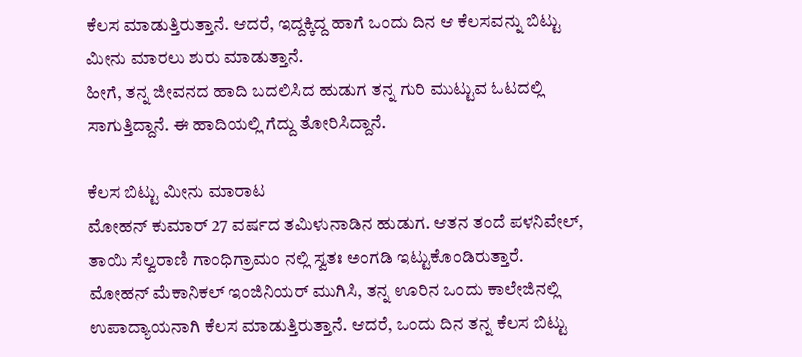ಕೆಲಸ ಮಾಡುತ್ತಿರುತ್ತಾನೆ. ಆದರೆ, ಇದ್ದಕ್ಕಿದ್ದ ಹಾಗೆ ಒಂದು ದಿನ ಆ ಕೆಲಸವನ್ನು ಬಿಟ್ಟು ಮೀನು ಮಾರಲು ಶುರು ಮಾಡುತ್ತಾನೆ.
ಹೀಗೆ, ತನ್ನ ಜೀವನದ ಹಾದಿ ಬದಲಿಸಿದ ಹುಡುಗ ತನ್ನ ಗುರಿ ಮುಟ್ಟುವ ಓಟದಲ್ಲಿ ಸಾಗುತ್ತಿದ್ದಾನೆ. ಈ ಹಾದಿಯಲ್ಲಿ ಗೆದ್ದು ತೋರಿಸಿದ್ದಾನೆ.

ಕೆಲಸ ಬಿಟ್ಟು ಮೀನು ಮಾರಾಟ
ಮೋಹನ್ ಕುಮಾರ್ 27 ವರ್ಷದ ತಮಿಳುನಾಡಿನ ಹುಡುಗ. ಆತನ ತಂದೆ ಪಳನಿವೇಲ್, ತಾಯಿ ಸೆಲ್ವರಾಣಿ ಗಾಂಧಿಗ್ರಾಮಂ ನಲ್ಲಿ ಸ್ವತಃ ಅಂಗಡಿ ಇಟ್ಟುಕೊಂಡಿರುತ್ತಾರೆ. ಮೋಹನ್ ಮೆಕಾನಿಕಲ್ ಇಂಜಿನಿಯರ್ ಮುಗಿಸಿ, ತನ್ನ ಊರಿನ ಒಂದು ಕಾಲೇಜಿನಲ್ಲಿ ಉಪಾದ್ಯಾಯನಾಗಿ ಕೆಲಸ ಮಾಡುತ್ತಿರುತ್ತಾನೆ. ಆದರೆ, ಒಂದು ದಿನ ತನ್ನ ಕೆಲಸ ಬಿಟ್ಟು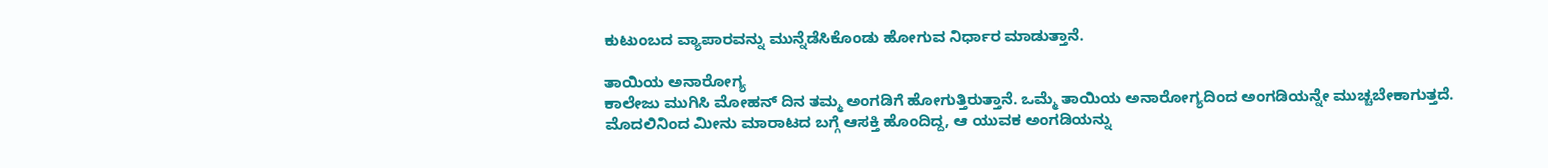ಕುಟುಂಬದ ವ್ಯಾಪಾರವನ್ನು ಮುನ್ನೆಡೆಸಿಕೊಂಡು ಹೋಗುವ ನಿರ್ಧಾರ ಮಾಡುತ್ತಾನೆ.

ತಾಯಿಯ ಅನಾರೋಗ್ಯ
ಕಾಲೇಜು ಮುಗಿಸಿ ಮೋಹನ್ ದಿನ ತಮ್ಮ ಅಂಗಡಿಗೆ ಹೋಗುತ್ತಿರುತ್ತಾನೆ. ಒಮ್ಮೆ ತಾಯಿಯ ಅನಾರೋಗ್ಯದಿಂದ ಅಂಗಡಿಯನ್ನೇ ಮುಚ್ಚಬೇಕಾಗುತ್ತದೆ. ಮೊದಲಿನಿಂದ ಮೀನು ಮಾರಾಟದ ಬಗ್ಗೆ ಆಸಕ್ತಿ ಹೊಂದಿದ್ದ, ಆ ಯುವಕ ಅಂಗಡಿಯನ್ನು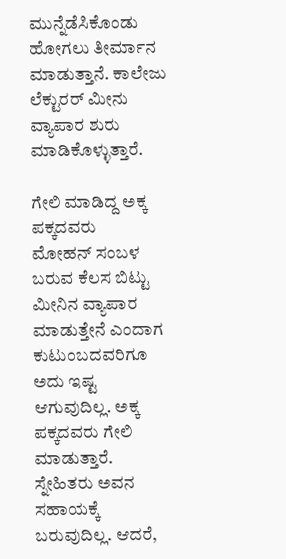ಮುನ್ನೆಡೆಸಿಕೊಂಡು ಹೋಗಲು ತೀರ್ಮಾನ ಮಾಡುತ್ತಾನೆ. ಕಾಲೇಜು ಲೆಕ್ಟುರರ್ ಮೀನು ವ್ಯಾಪಾರ ಶುರು ಮಾಡಿಕೊಳ್ಳುತ್ತಾರೆ.

ಗೇಲಿ ಮಾಡಿದ್ದ ಅಕ್ಕ ಪಕ್ಕದವರು
ಮೋಹನ್ ಸಂಬಳ ಬರುವ ಕೆಲಸ ಬಿಟ್ಟು ಮೀನಿನ ವ್ಯಾಪಾರ ಮಾಡುತ್ತೇನೆ ಎಂದಾಗ ಕುಟುಂಬದವರಿಗೂ ಅದು ಇಷ್ಟ ಆಗುವುದಿಲ್ಲ. ಅಕ್ಕ ಪಕ್ಕದವರು ಗೇಲಿ ಮಾಡುತ್ತಾರೆ. ಸ್ನೇಹಿತರು ಅವನ ಸಹಾಯಕ್ಕೆ ಬರುವುದಿಲ್ಲ. ಆದರೆ,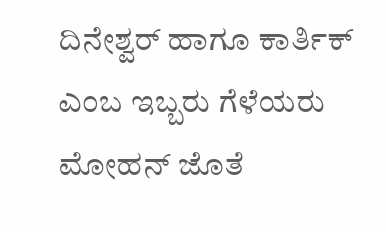ದಿನೇಶ್ವರ್ ಹಾಗೂ ಕಾರ್ತಿಕ್ ಎಂಬ ಇಬ್ಬರು ಗೆಳೆಯರು ಮೋಹನ್ ಜೊತೆ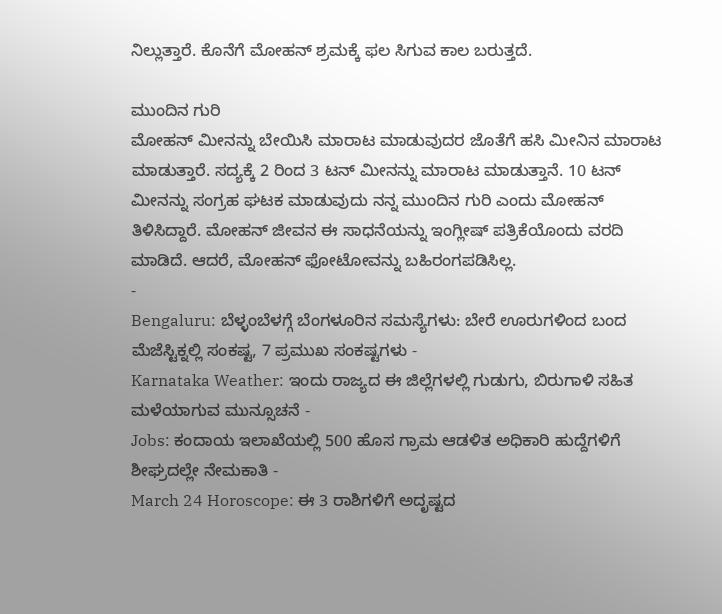ನಿಲ್ಲುತ್ತಾರೆ. ಕೊನೆಗೆ ಮೋಹನ್ ಶ್ರಮಕ್ಕೆ ಫಲ ಸಿಗುವ ಕಾಲ ಬರುತ್ತದೆ.

ಮುಂದಿನ ಗುರಿ
ಮೋಹನ್ ಮೀನನ್ನು ಬೇಯಿಸಿ ಮಾರಾಟ ಮಾಡುವುದರ ಜೊತೆಗೆ ಹಸಿ ಮೀನಿನ ಮಾರಾಟ ಮಾಡುತ್ತಾರೆ. ಸದ್ಯಕ್ಕೆ 2 ರಿಂದ 3 ಟನ್ ಮೀನನ್ನು ಮಾರಾಟ ಮಾಡುತ್ತಾನೆ. 10 ಟನ್ ಮೀನನ್ನು ಸಂಗ್ರಹ ಘಟಕ ಮಾಡುವುದು ನನ್ನ ಮುಂದಿನ ಗುರಿ ಎಂದು ಮೋಹನ್ ತಿಳಿಸಿದ್ದಾರೆ. ಮೋಹನ್ ಜೀವನ ಈ ಸಾಧನೆಯನ್ನು ಇಂಗ್ಲೀಷ್ ಪತ್ರಿಕೆಯೊಂದು ವರದಿ ಮಾಡಿದೆ. ಆದರೆ, ಮೋಹನ್ ಫೋಟೋವನ್ನು ಬಹಿರಂಗಪಡಿಸಿಲ್ಲ.
-
Bengaluru: ಬೆಳ್ಳಂಬೆಳಗ್ಗೆ ಬೆಂಗಳೂರಿನ ಸಮಸ್ಯೆಗಳು: ಬೇರೆ ಊರುಗಳಿಂದ ಬಂದ ಮೆಜೆಸ್ಟಿಕ್ನಲ್ಲಿ ಸಂಕಷ್ಟ, 7 ಪ್ರಮುಖ ಸಂಕಷ್ಟಗಳು -
Karnataka Weather: ಇಂದು ರಾಜ್ಯದ ಈ ಜಿಲ್ಲೆಗಳಲ್ಲಿ ಗುಡುಗು, ಬಿರುಗಾಳಿ ಸಹಿತ ಮಳೆಯಾಗುವ ಮುನ್ಸೂಚನೆ -
Jobs: ಕಂದಾಯ ಇಲಾಖೆಯಲ್ಲಿ 500 ಹೊಸ ಗ್ರಾಮ ಆಡಳಿತ ಅಧಿಕಾರಿ ಹುದ್ದೆಗಳಿಗೆ ಶೀಘ್ರದಲ್ಲೇ ನೇಮಕಾತಿ -
March 24 Horoscope: ಈ 3 ರಾಶಿಗಳಿಗೆ ಅದೃಷ್ಟದ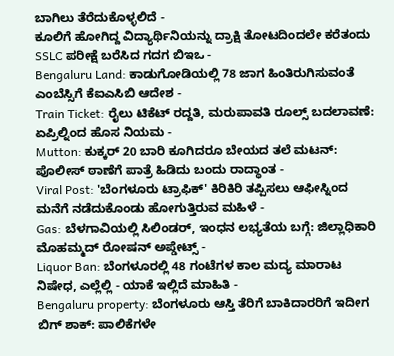ಬಾಗಿಲು ತೆರೆದುಕೊಳ್ಳಲಿದೆ -
ಕೂಲಿಗೆ ಹೋಗಿದ್ದ ವಿದ್ಯಾರ್ಥಿನಿಯನ್ನು ದ್ರಾಕ್ಷಿ ತೋಟದಿಂದಲೇ ಕರೆತಂದು SSLC ಪರೀಕ್ಷೆ ಬರೆಸಿದ ಗದಗ ಬಿಇಒ -
Bengaluru Land: ಕಾಡುಗೋಡಿಯಲ್ಲಿ 78 ಜಾಗ ಹಿಂತಿರುಗಿಸುವಂತೆ ಎಂಬೆಸ್ಸಿಗೆ ಕೆಐಎಸಿಬಿ ಆದೇಶ -
Train Ticket: ರೈಲು ಟಿಕೆಟ್ ರದ್ದತಿ, ಮರುಪಾವತಿ ರೂಲ್ಸ್ ಬದಲಾವಣೆ: ಏಪ್ರಿಲ್ನಿಂದ ಹೊಸ ನಿಯಮ -
Mutton: ಕುಕ್ಕರ್ 20 ಬಾರಿ ಕೂಗಿದರೂ ಬೇಯದ ತಲೆ ಮಟನ್: ಪೊಲೀಸ್ ಠಾಣೆಗೆ ಪಾತ್ರೆ ಹಿಡಿದು ಬಂದು ರಾದ್ಧಾಂತ -
Viral Post: 'ಬೆಂಗಳೂರು ಟ್ರಾಫಿಕ್' ಕಿರಿಕಿರಿ ತಪ್ಪಿಸಲು ಆಫೀಸ್ನಿಂದ ಮನೆಗೆ ನಡೆದುಕೊಂಡು ಹೋಗುತ್ತಿರುವ ಮಹಿಳೆ -
Gas: ಬೆಳಗಾವಿಯಲ್ಲಿ ಸಿಲಿಂಡರ್, ಇಂಧನ ಲಭ್ಯತೆಯ ಬಗ್ಗೆ: ಜಿಲ್ಲಾಧಿಕಾರಿ ಮೊಹಮ್ಮದ್ ರೋಷನ್ ಅಪ್ಡೇಟ್ಸ್ -
Liquor Ban: ಬೆಂಗಳೂರಲ್ಲಿ 48 ಗಂಟೆಗಳ ಕಾಲ ಮದ್ಯ ಮಾರಾಟ ನಿಷೇಧ, ಎಲ್ಲೆಲ್ಲಿ - ಯಾಕೆ ಇಲ್ಲಿದೆ ಮಾಹಿತಿ -
Bengaluru property: ಬೆಂಗಳೂರು ಆಸ್ತಿ ತೆರಿಗೆ ಬಾಕಿದಾರರಿಗೆ ಇದೀಗ ಬಿಗ್ ಶಾಕ್: ಪಾಲಿಕೆಗಳೇ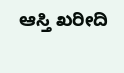ಆಸ್ತಿ ಖರೀದಿ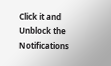Click it and Unblock the Notifications